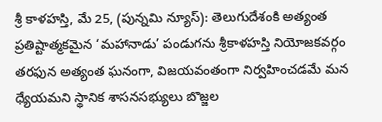శ్రీ కాళహస్తి, మే 25, (పున్నమి న్యూస్): తెలుగుదేశంకి అత్యంత ప్రతిష్టాత్మకమైన ‘మహానాడు’ పండుగను శ్రీకాళహస్తి నియోజకవర్గం తరఫున అత్యంత ఘనంగా, విజయవంతంగా నిర్వహించడమే మన ధ్యేయమని స్థానిక శాసనసభ్యులు బొజ్జల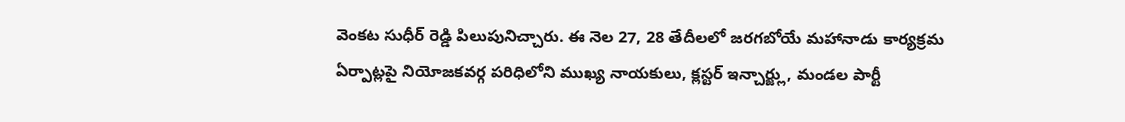వెంకట సుధీర్ రెడ్డి పిలుపునిచ్చారు. ఈ నెల 27, 28 తేదీలలో జరగబోయే మహానాడు కార్యక్రమ ఏర్పాట్లపై నియోజకవర్గ పరిధిలోని ముఖ్య నాయకులు, క్లస్టర్ ఇన్చార్జ్లు, మండల పార్టీ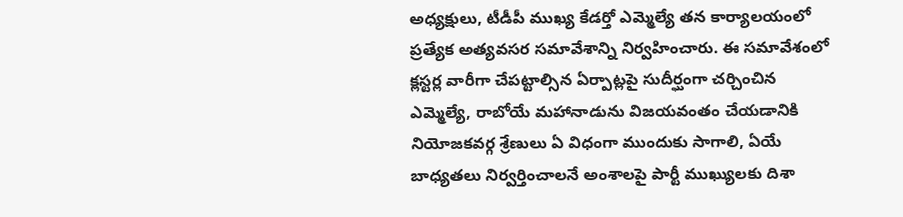అధ్యక్షులు, టీడీపీ ముఖ్య కేడర్తో ఎమ్మెల్యే తన కార్యాలయంలో ప్రత్యేక అత్యవసర సమావేశాన్ని నిర్వహించారు. ఈ సమావేశంలో క్లస్టర్ల వారీగా చేపట్టాల్సిన ఏర్పాట్లపై సుదీర్ఘంగా చర్చించిన ఎమ్మెల్యే, రాబోయే మహానాడును విజయవంతం చేయడానికి నియోజకవర్గ శ్రేణులు ఏ విధంగా ముందుకు సాగాలి, ఏయే బాధ్యతలు నిర్వర్తించాలనే అంశాలపై పార్టీ ముఖ్యులకు దిశా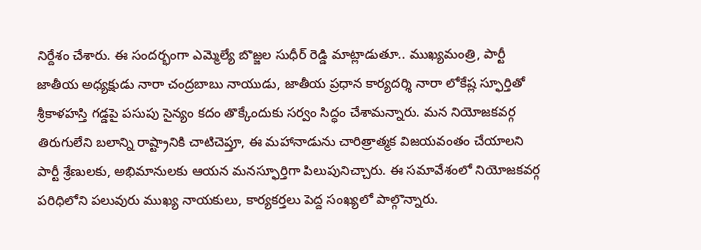నిర్దేశం చేశారు. ఈ సందర్భంగా ఎమ్మెల్యే బొజ్జల సుధీర్ రెడ్డి మాట్లాడుతూ.. ముఖ్యమంత్రి, పార్టీ జాతీయ అధ్యక్షుడు నారా చంద్రబాబు నాయుడు, జాతీయ ప్రధాన కార్యదర్శి నారా లోకేష్ల స్ఫూర్తితో శ్రీకాళహస్తి గడ్డపై పసుపు సైన్యం కదం తొక్కేందుకు సర్వం సిద్ధం చేశామన్నారు. మన నియోజకవర్గ తిరుగులేని బలాన్ని రాష్ట్రానికి చాటిచెప్తూ, ఈ మహానాడును చారిత్రాత్మక విజయవంతం చేయాలని పార్టీ శ్రేణులకు, అభిమానులకు ఆయన మనస్ఫూర్తిగా పిలుపునిచ్చారు. ఈ సమావేశంలో నియోజకవర్గ పరిధిలోని పలువురు ముఖ్య నాయకులు, కార్యకర్తలు పెద్ద సంఖ్యలో పాల్గొన్నారు.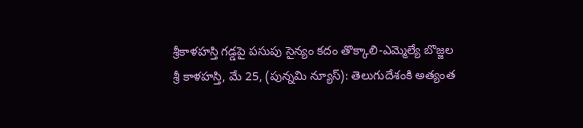శ్రీకాళహస్తి గడ్డపై పసుపు సైన్యం కదం తొక్కాలి-ఎమ్మెల్యే బొజ్జల
శ్రీ కాళహస్తి, మే 25, (పున్నమి న్యూస్): తెలుగుదేశంకి అత్యంత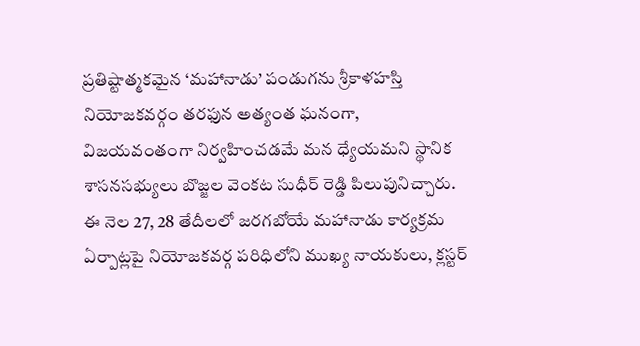ప్రతిష్టాత్మకమైన ‘మహానాడు’ పండుగను శ్రీకాళహస్తి నియోజకవర్గం తరఫున అత్యంత ఘనంగా, విజయవంతంగా నిర్వహించడమే మన ధ్యేయమని స్థానిక శాసనసభ్యులు బొజ్జల వెంకట సుధీర్ రెడ్డి పిలుపునిచ్చారు. ఈ నెల 27, 28 తేదీలలో జరగబోయే మహానాడు కార్యక్రమ ఏర్పాట్లపై నియోజకవర్గ పరిధిలోని ముఖ్య నాయకులు, క్లస్టర్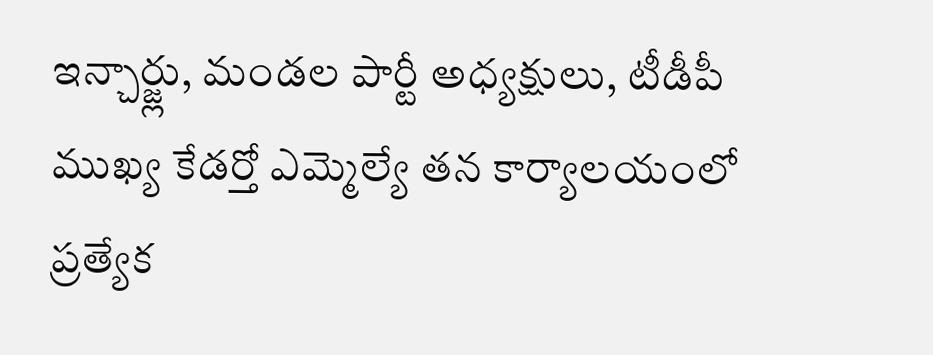ఇన్చార్జ్లు, మండల పార్టీ అధ్యక్షులు, టీడీపీ ముఖ్య కేడర్తో ఎమ్మెల్యే తన కార్యాలయంలో ప్రత్యేక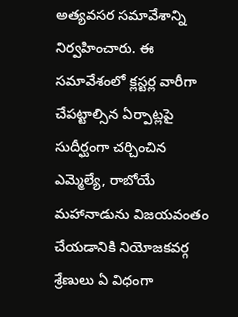అత్యవసర సమావేశాన్ని నిర్వహించారు. ఈ సమావేశంలో క్లస్టర్ల వారీగా చేపట్టాల్సిన ఏర్పాట్లపై సుదీర్ఘంగా చర్చించిన ఎమ్మెల్యే, రాబోయే మహానాడును విజయవంతం చేయడానికి నియోజకవర్గ శ్రేణులు ఏ విధంగా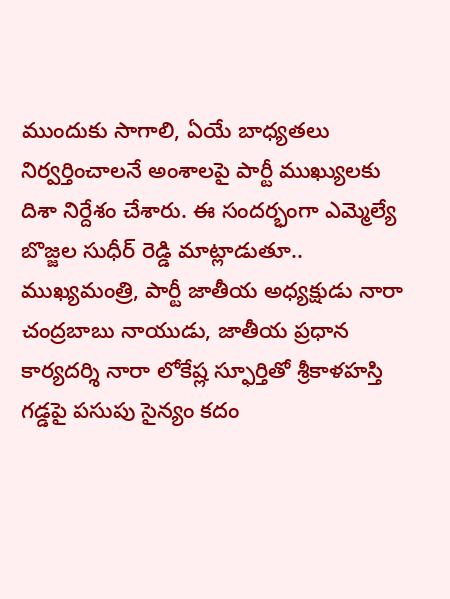ముందుకు సాగాలి, ఏయే బాధ్యతలు నిర్వర్తించాలనే అంశాలపై పార్టీ ముఖ్యులకు దిశా నిర్దేశం చేశారు. ఈ సందర్భంగా ఎమ్మెల్యే బొజ్జల సుధీర్ రెడ్డి మాట్లాడుతూ.. ముఖ్యమంత్రి, పార్టీ జాతీయ అధ్యక్షుడు నారా చంద్రబాబు నాయుడు, జాతీయ ప్రధాన కార్యదర్శి నారా లోకేష్ల స్ఫూర్తితో శ్రీకాళహస్తి గడ్డపై పసుపు సైన్యం కదం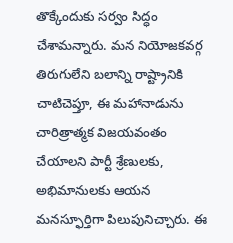తొక్కేందుకు సర్వం సిద్ధం చేశామన్నారు. మన నియోజకవర్గ తిరుగులేని బలాన్ని రాష్ట్రానికి చాటిచెప్తూ, ఈ మహానాడును చారిత్రాత్మక విజయవంతం చేయాలని పార్టీ శ్రేణులకు, అభిమానులకు ఆయన మనస్ఫూర్తిగా పిలుపునిచ్చారు. ఈ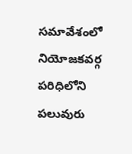సమావేశంలో నియోజకవర్గ పరిధిలోని పలువురు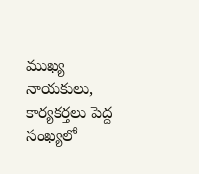ముఖ్య నాయకులు, కార్యకర్తలు పెద్ద సంఖ్యలో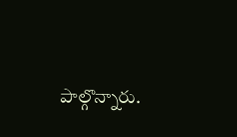పాల్గొన్నారు.